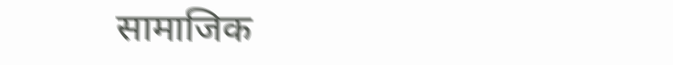सामाजिक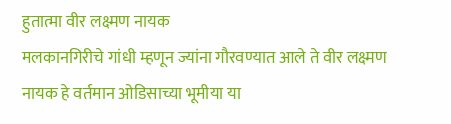हुतात्मा वीर लक्ष्मण नायक
मलकानगिरीचे गांधी म्हणून ज्यांना गौरवण्यात आले ते वीर लक्ष्मण नायक हे वर्तमान ओडिसाच्या भूमीया या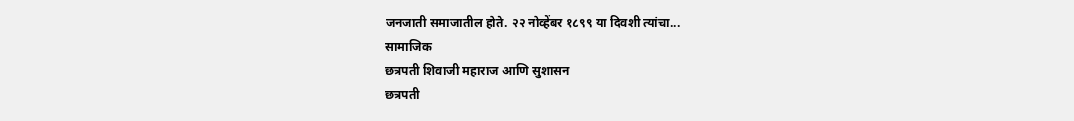जनजाती समाजातील होते. २२ नोव्हेंबर १८९९ या दिवशी त्यांचा...
सामाजिक
छत्रपती शिवाजी महाराज आणि सुशासन
छत्रपती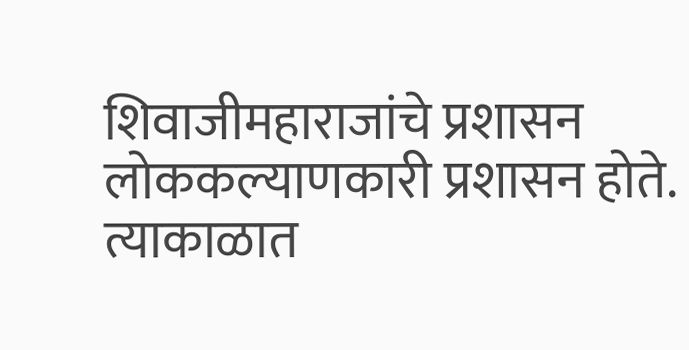शिवाजीमहाराजांचे प्रशासन लोककल्याणकारी प्रशासन होते. त्याकाळात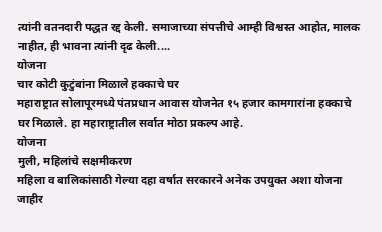त्यांनी वतनदारी पद्धत रद्द केली. समाजाच्या संपत्तीचे आम्ही विश्वस्त आहोत, मालक नाहीत, ही भावना त्यांनी दृढ केली....
योजना
चार कोटी कुटुंबांना मिळाले हक्काचे घर
महाराष्ट्रात सोलापूरमध्ये पंतप्रधान आवास योजनेत १५ हजार कामगारांना हक्काचे घर मिळाले. हा महाराष्ट्रातील सर्वात मोठा प्रकल्प आहे.
योजना
मुली, महिलांचे सक्षमीकरण
महिला व बालिकांसाठी गेल्या दहा वर्षात सरकारने अनेक उपयुक्त अशा योजना जाहीर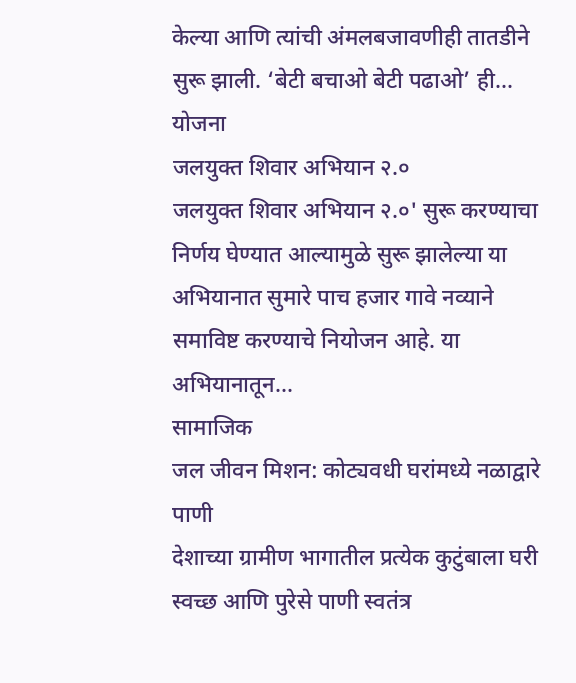केल्या आणि त्यांची अंमलबजावणीही तातडीने सुरू झाली. ‘बेटी बचाओ बेटी पढाओ’ ही...
योजना
जलयुक्त शिवार अभियान २.०
जलयुक्त शिवार अभियान २.०' सुरू करण्याचा निर्णय घेण्यात आल्यामुळे सुरू झालेल्या या अभियानात सुमारे पाच हजार गावे नव्याने समाविष्ट करण्याचे नियोजन आहे. या अभियानातून...
सामाजिक
जल जीवन मिशन: कोट्यवधी घरांमध्ये नळाद्वारे पाणी
देशाच्या ग्रामीण भागातील प्रत्येक कुटुंबाला घरी स्वच्छ आणि पुरेसे पाणी स्वतंत्र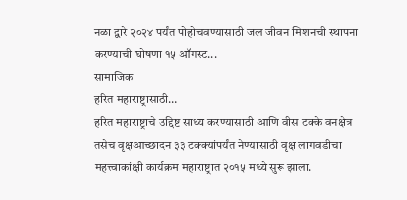नळा द्वारे २०२४ पर्यंत पोहोचवण्यासाठी जल जीवन मिशनची स्थापना करण्याची घोषणा १५ ऑगस्ट...
सामाजिक
हरित महाराष्ट्रासाठी…
हरित महाराष्ट्राचे उद्दिष्ट साध्य करण्यासाठी आणि वीस टक्के वनक्षेत्र तसेच वृक्षआच्छादन ३३ टक्क्यांपर्यंत नेण्यासाठी वृक्ष लागवडीचा महत्त्वाकांक्षी कार्यक्रम महाराष्ट्रात २०१५ मध्ये सुरू झाला.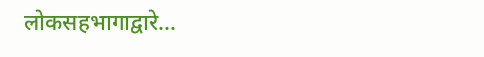लोकसहभागाद्वारे...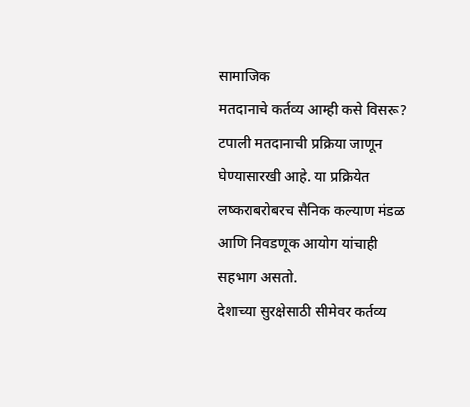सामाजिक
मतदानाचे कर्तव्य आम्ही कसे विसरू?
टपाली मतदानाची प्रक्रिया जाणून घेण्यासारखी आहे. या प्रक्रियेत लष्कराबरोबरच सैनिक कल्याण मंडळ आणि निवडणूक आयोग यांचाही सहभाग असतो.
देशाच्या सुरक्षेसाठी सीमेवर कर्तव्य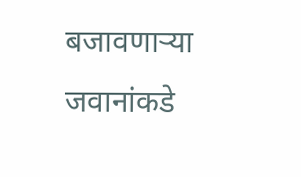बजावणाऱ्या जवानांकडे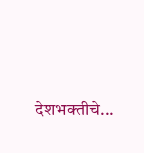देशभक्तीचे...